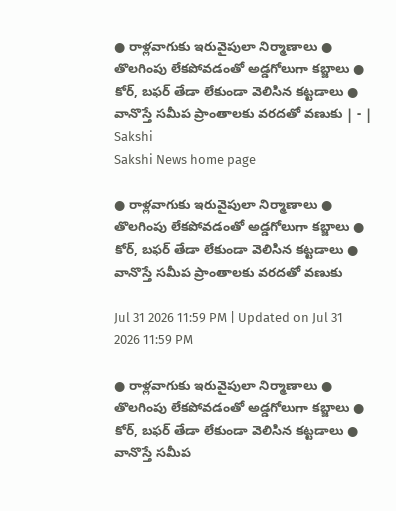● రాళ్లవాగుకు ఇరువైపులా నిర్మాణాలు ● తొలగింపు లేకపోవడంతో అడ్డగోలుగా కబ్జాలు ● కోర్‌, బఫర్‌ తేడా లేకుండా వెలిసిన కట్టడాలు ● వానొస్తే సమీప ప్రాంతాలకు వరదతో వణుకు | - | Sakshi
Sakshi News home page

● రాళ్లవాగుకు ఇరువైపులా నిర్మాణాలు ● తొలగింపు లేకపోవడంతో అడ్డగోలుగా కబ్జాలు ● కోర్‌, బఫర్‌ తేడా లేకుండా వెలిసిన కట్టడాలు ● వానొస్తే సమీప ప్రాంతాలకు వరదతో వణుకు

Jul 31 2026 11:59 PM | Updated on Jul 31 2026 11:59 PM

● రాళ్లవాగుకు ఇరువైపులా నిర్మాణాలు ● తొలగింపు లేకపోవడంతో అడ్డగోలుగా కబ్జాలు ● కోర్‌, బఫర్‌ తేడా లేకుండా వెలిసిన కట్టడాలు ● వానొస్తే సమీప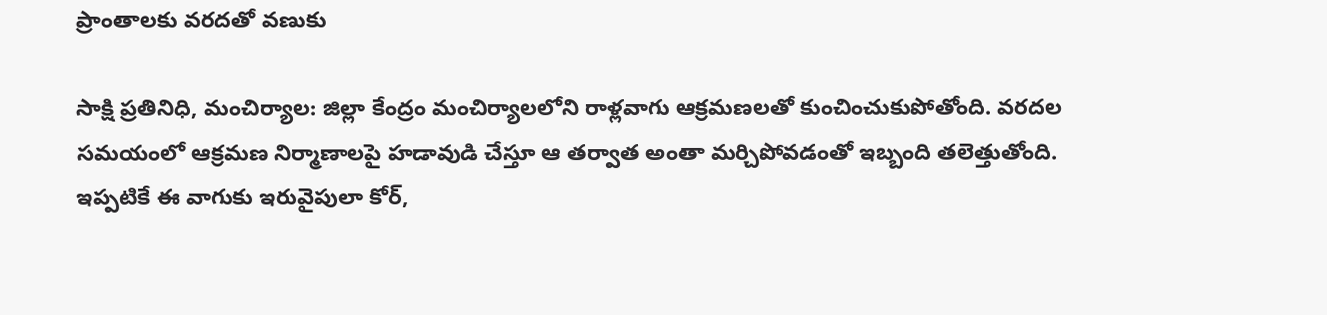ప్రాంతాలకు వరదతో వణుకు

సాక్షి ప్రతినిధి, మంచిర్యాల: జిల్లా కేంద్రం మంచిర్యాలలోని రాళ్లవాగు ఆక్రమణలతో కుంచించుకుపోతోంది. వరదల సమయంలో ఆక్రమణ నిర్మాణాలపై హడావుడి చేస్తూ ఆ తర్వాత అంతా మర్చిపోవడంతో ఇబ్బంది తలెత్తుతోంది. ఇప్పటికే ఈ వాగుకు ఇరువైపులా కోర్‌,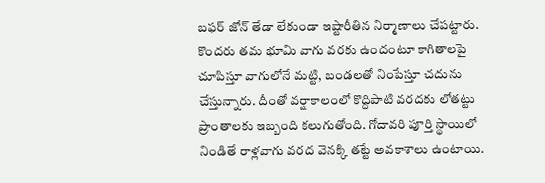బఫర్‌ జోన్‌ తేడా లేకుండా ఇష్టారీతిన నిర్మాణాలు చేపట్టారు. కొందరు తమ భూమి వాగు వరకు ఉందంటూ కాగితాలపై చూపిస్తూ వాగులోనే మట్టి, బండలతో నింపేస్తూ చదును చేస్తున్నారు. దీంతో వర్షాకాలంలో కొద్దిపాటి వరదకు లోతట్టు ప్రాంతాలకు ఇబ్బంది కలుగుతోంది. గోదావరి పూర్తి స్థాయిలో నిండితే రాళ్లవాగు వరద వెనక్కి తట్టే అవకాశాలు ఉంటాయి.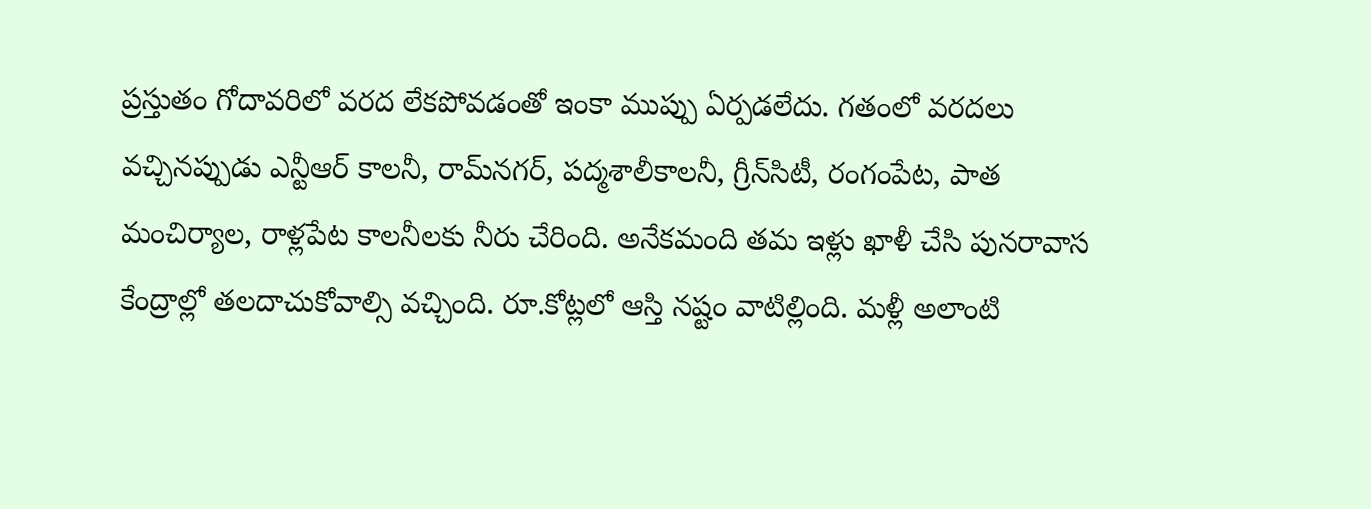ప్రస్తుతం గోదావరిలో వరద లేకపోవడంతో ఇంకా ముప్పు ఏర్పడలేదు. గతంలో వరదలు వచ్చినప్పుడు ఎన్టీఆర్‌ కాలనీ, రామ్‌నగర్‌, పద్మశాలీకాలనీ, గ్రీన్‌సిటీ, రంగంపేట, పాత మంచిర్యాల, రాళ్లపేట కాలనీలకు నీరు చేరింది. అనేకమంది తమ ఇళ్లు ఖాళీ చేసి పునరావాస కేంద్రాల్లో తలదాచుకోవాల్సి వచ్చింది. రూ.కోట్లలో ఆస్తి నష్టం వాటిల్లింది. మళ్లీ అలాంటి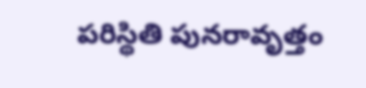పరిస్థితి పునరావృత్తం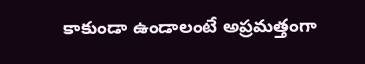కాకుండా ఉండాలంటే అప్రమత్తంగా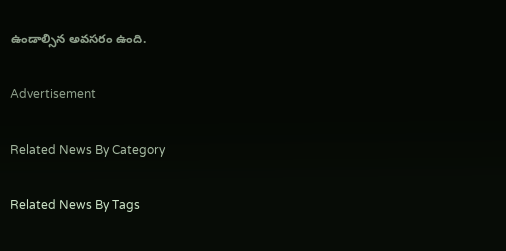ఉండాల్సిన అవసరం ఉంది.

Advertisement

Related News By Category

Related News By Tags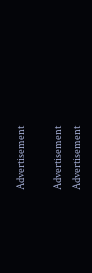Advertisement

Advertisement
Advertisement